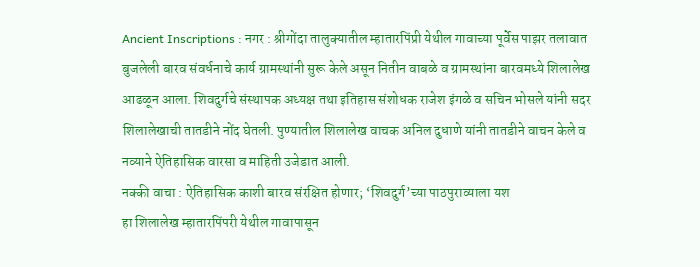Ancient Inscriptions : नगर : श्रीगोंदा तालुक्यातील म्हातारपिंप्री येथील गावाच्या पूर्वेस पाझर तलावात बुजलेली बारव संवर्धनाचे कार्य ग्रामस्थांनी सुरू केले असून नितीन वाबळे व ग्रामस्थांना बारवमध्ये शिलालेख आढळून आला. शिवदुर्गचे संस्थापक अध्यक्ष तथा इतिहास संशोधक राजेश इंगळे व सचिन भोसले यांनी सदर शिलालेखाची तातडीने नोंद घेतली. पुण्यातील शिलालेख वाचक अनिल दुधाणे यांनी तातडीने वाचन केले व नव्याने ऐतिहासिक वारसा व माहिती उजेडात आली.
नक्की वाचा : ऐतिहासिक काशी बारव संरक्षित होणार; ‘शिवदुर्ग’च्या पाठपुराव्याला यश
हा शिलालेख म्हातारपिंपरी येथील गावापासून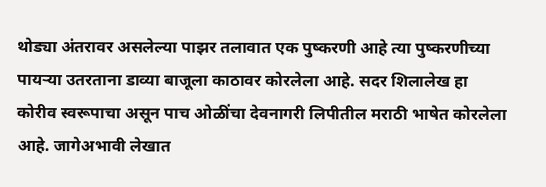थोड्या अंतरावर असलेल्या पाझर तलावात एक पुष्करणी आहे त्या पुष्करणीच्या पायऱ्या उतरताना डाव्या बाजूला काठावर कोरलेला आहे. सदर शिलालेख हा कोरीव स्वरूपाचा असून पाच ओळींचा देवनागरी लिपीतील मराठी भाषेत कोरलेला आहे. जागेअभावी लेखात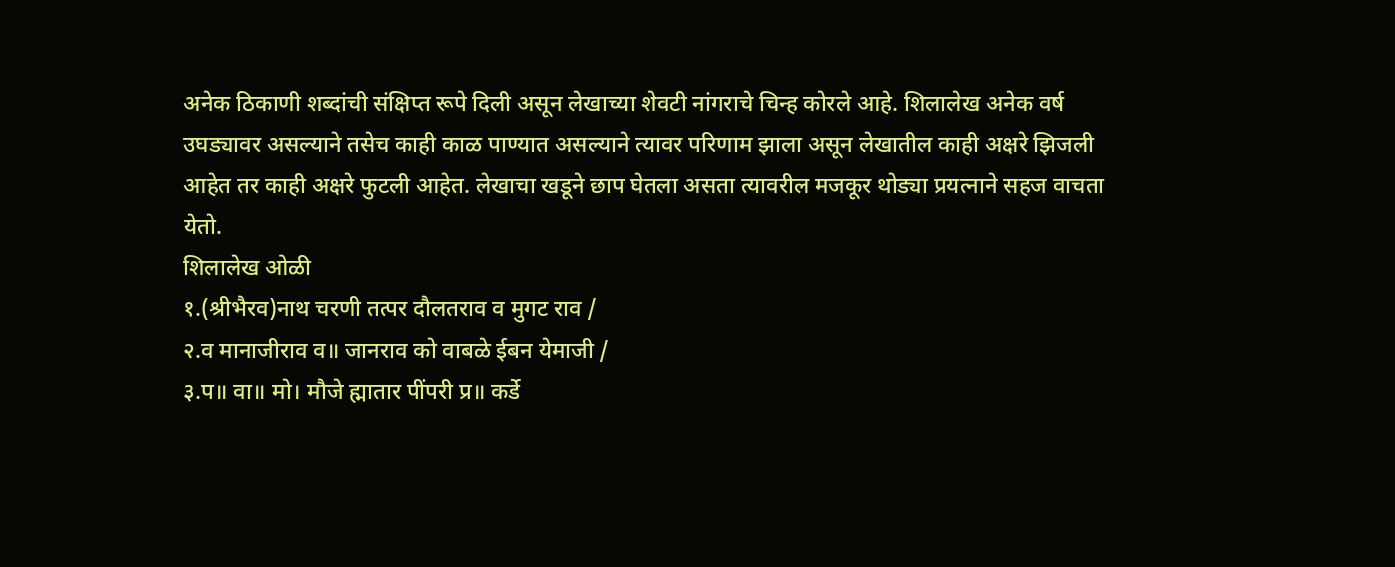अनेक ठिकाणी शब्दांची संक्षिप्त रूपे दिली असून लेखाच्या शेवटी नांगराचे चिन्ह कोरले आहे. शिलालेख अनेक वर्ष उघड्यावर असल्याने तसेच काही काळ पाण्यात असल्याने त्यावर परिणाम झाला असून लेखातील काही अक्षरे झिजली आहेत तर काही अक्षरे फुटली आहेत. लेखाचा खडूने छाप घेतला असता त्यावरील मजकूर थोड्या प्रयत्नाने सहज वाचता येतो.
शिलालेख ओळी
१.(श्रीभैरव)नाथ चरणी तत्पर दौलतराव व मुगट राव /
२.व मानाजीराव व॥ जानराव को वाबळे ईबन येमाजी /
३.प॥ वा॥ मो। मौजे ह्मातार पींपरी प्र॥ कर्डे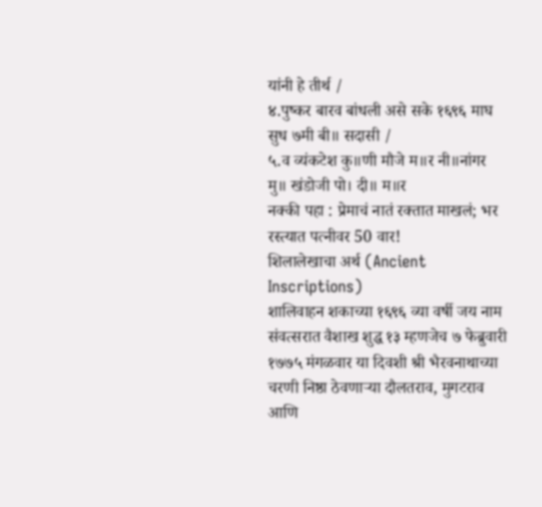यांनी हे तीर्थ /
४.पुष्कर बारव बांधली असे सके १६९६ माघ सुध ७मी बी॥ सदासी /
५.व व्यंकटेश कु॥णी मौजे म॥र नी॥नांगर मु॥ खंडोजी पो। दी॥ म॥र
नक्की पहा : प्रेमाचं नातं रक्तात माखलं; भर रस्त्यात पत्नीवर 50 वार!
शिलालेखाचा अर्थ (Ancient Inscriptions)
शालिवाहन शकाच्या १६९६ व्या वर्षी जय नाम संवत्सरात वैशाख शुद्ध १३ म्हणजेच ७ फेब्रुवारी १७७५ मंगळवार या दिवशी श्री भैरवनाथाच्या चरणी निष्ठा ठेवणाऱ्या दौलतराव, मुगटराव आणि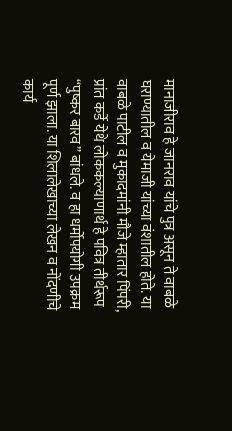मानाजीराव हे जानराव यांचे पुत्र असून ते वाबळे घराण्यातील व येमाजी यांच्या वंशातील होते. या वाबळे पाटील व मुकादमांनी मौजे म्हातार पिंपरी, प्रांत कर्डे येथे लोककल्याणार्थ हे पवित्र तीर्थरूप “पुष्कर बारव” बांधले. व हा धर्मोपयोगी उपक्रम पूर्ण झाला. या शिलालेखाच्या लेखन व नोंदणीचे कार्य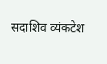सदाशिव व्यंकटेश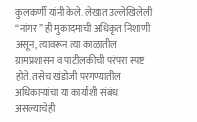कुलकर्णी यांनी केले. लेखात उल्लेखिलेली “नांगर” ही मुकादमाची अधिकृत निशाणी असून, त्यावरून त्या काळातील ग्रामप्रशासन व पाटीलकीची परंपरा स्पष्ट होते. तसेच खंडोजी परगण्यातील अधिकाऱ्यांचा या कार्याशी संबंध असल्याचेही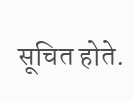सूचित होते.